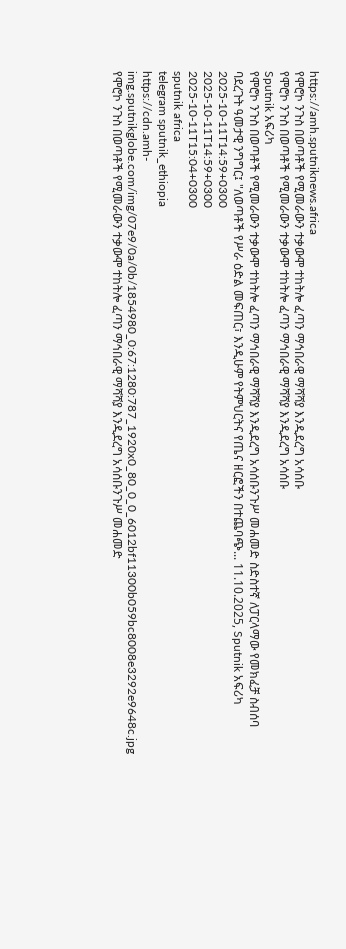https://amh.sputniknews.africa
የሞሮኮ ንጉስ በወጣቶች የሚመራውን ተቃውሞ ተከትሎ ፈጣን ማኅበራዊ ማሻሻያ እንዲደረግ አሳሰቡ
የሞሮኮ ንጉስ በወጣቶች የሚመራውን ተቃውሞ ተከትሎ ፈጣን ማኅበራዊ ማሻሻያ እንዲደረግ አሳሰቡ
Sputnik አፍሪካ
የሞሮኮ ንጉስ በወጣቶች የሚመራውን ተቃውሞ ተከትሎ ፈጣን ማኅበራዊ ማሻሻያ እንዲደረግ አሳሰቡንጉሥ መሐመድ ስድስተኛ ለፓርላማው የመክፈቻ ስብሰባ ባደረጉት ዓመታዊ ንግግር፤ "ለወጣቶች የሥራ ዕድል መፍጠር፣ እንዲሁም የትምህርትና የጤና ዘርፎችን በተጨባጭ... 11.10.2025, Sputnik አፍሪካ
2025-10-11T14:59+0300
2025-10-11T14:59+0300
2025-10-11T15:04+0300
sputnik africa
telegram sputnik_ethiopia
https://cdn.amh-img.sputnikglobe.com/img/07e9/0a/0b/1854980_0:67:1280:787_1920x0_80_0_0_6012bf11300b059bc8008e3292e9648c.jpg
የሞሮኮ ንጉስ በወጣቶች የሚመራውን ተቃውሞ ተከትሎ ፈጣን ማኅበራዊ ማሻሻያ እንዲደረግ አሳሰቡንጉሥ መሐመድ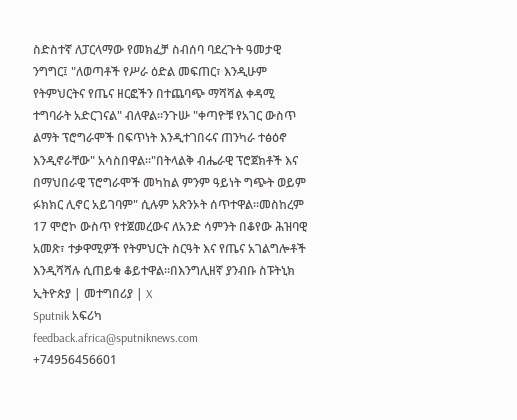ስድስተኛ ለፓርላማው የመክፈቻ ስብሰባ ባደረጉት ዓመታዊ ንግግር፤ "ለወጣቶች የሥራ ዕድል መፍጠር፣ እንዲሁም የትምህርትና የጤና ዘርፎችን በተጨባጭ ማሻሻል ቀዳሚ ተግባራት አድርገናል" ብለዋል።ንጉሡ "ቀጣዮቹ የአገር ውስጥ ልማት ፕሮግራሞች በፍጥነት እንዲተገበሩና ጠንካራ ተፅዕኖ እንዲኖራቸው" አሳስበዋል።"በትላልቅ ብሔራዊ ፕሮጀክቶች እና በማህበራዊ ፕሮግራሞች መካከል ምንም ዓይነት ግጭት ወይም ፉክክር ሊኖር አይገባም" ሲሉም አጽንኦት ሰጥተዋል።መስከረም 17 ሞሮኮ ውስጥ የተጀመረውና ለአንድ ሳምንት በቆየው ሕዝባዊ አመጽ፣ ተቃዋሚዎች የትምህርት ስርዓት እና የጤና አገልግሎቶች እንዲሻሻሉ ሲጠይቁ ቆይተዋል።በእንግሊዘኛ ያንብቡ ስፑትኒክ ኢትዮጵያ | መተግበሪያ | X
Sputnik አፍሪካ
feedback.africa@sputniknews.com
+74956456601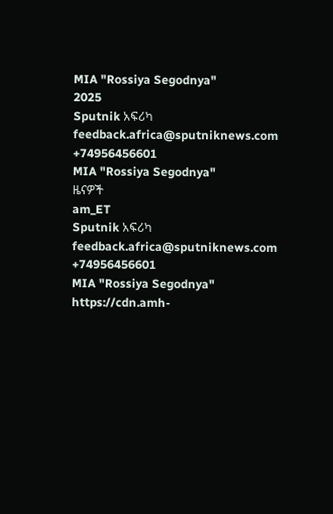MIA "Rossiya Segodnya"
2025
Sputnik አፍሪካ
feedback.africa@sputniknews.com
+74956456601
MIA "Rossiya Segodnya"
ዜናዎች
am_ET
Sputnik አፍሪካ
feedback.africa@sputniknews.com
+74956456601
MIA "Rossiya Segodnya"
https://cdn.amh-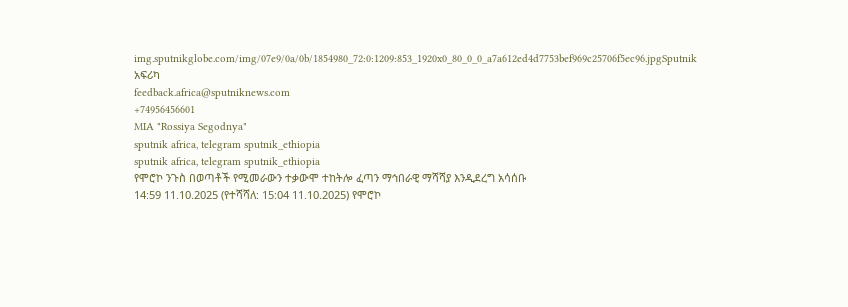img.sputnikglobe.com/img/07e9/0a/0b/1854980_72:0:1209:853_1920x0_80_0_0_a7a612ed4d7753bef969c25706f5ec96.jpgSputnik አፍሪካ
feedback.africa@sputniknews.com
+74956456601
MIA "Rossiya Segodnya"
sputnik africa, telegram sputnik_ethiopia
sputnik africa, telegram sputnik_ethiopia
የሞሮኮ ንጉስ በወጣቶች የሚመራውን ተቃውሞ ተከትሎ ፈጣን ማኅበራዊ ማሻሻያ እንዲደረግ አሳሰቡ
14:59 11.10.2025 (የተሻሻለ: 15:04 11.10.2025) የሞሮኮ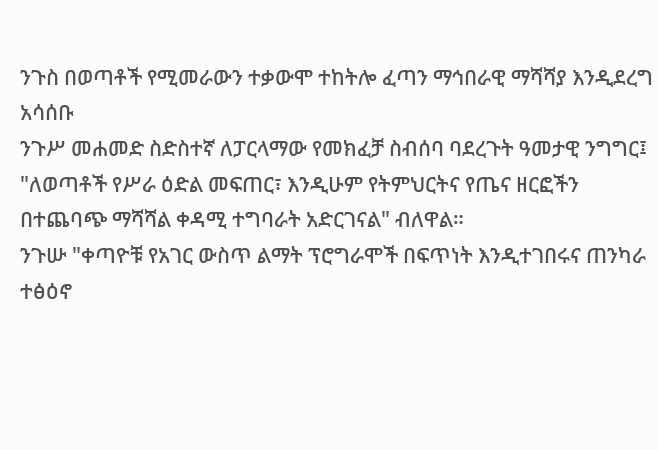ንጉስ በወጣቶች የሚመራውን ተቃውሞ ተከትሎ ፈጣን ማኅበራዊ ማሻሻያ እንዲደረግ አሳሰቡ
ንጉሥ መሐመድ ስድስተኛ ለፓርላማው የመክፈቻ ስብሰባ ባደረጉት ዓመታዊ ንግግር፤ "ለወጣቶች የሥራ ዕድል መፍጠር፣ እንዲሁም የትምህርትና የጤና ዘርፎችን በተጨባጭ ማሻሻል ቀዳሚ ተግባራት አድርገናል" ብለዋል።
ንጉሡ "ቀጣዮቹ የአገር ውስጥ ልማት ፕሮግራሞች በፍጥነት እንዲተገበሩና ጠንካራ ተፅዕኖ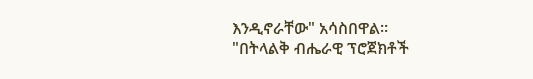እንዲኖራቸው" አሳስበዋል።
"በትላልቅ ብሔራዊ ፕሮጀክቶች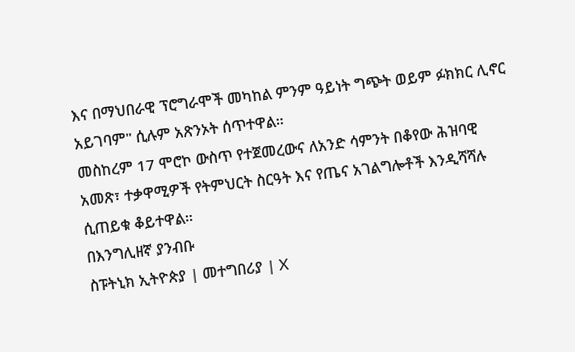እና በማህበራዊ ፕሮግራሞች መካከል ምንም ዓይነት ግጭት ወይም ፉክክር ሊኖር አይገባም" ሲሉም አጽንኦት ሰጥተዋል።
መስከረም 17 ሞሮኮ ውስጥ የተጀመረውና ለአንድ ሳምንት በቆየው ሕዝባዊ አመጽ፣ ተቃዋሚዎች የትምህርት ስርዓት እና የጤና አገልግሎቶች እንዲሻሻሉ ሲጠይቁ ቆይተዋል።
በእንግሊዘኛ ያንብቡ
ስፑትኒክ ኢትዮጵያ | መተግበሪያ | X